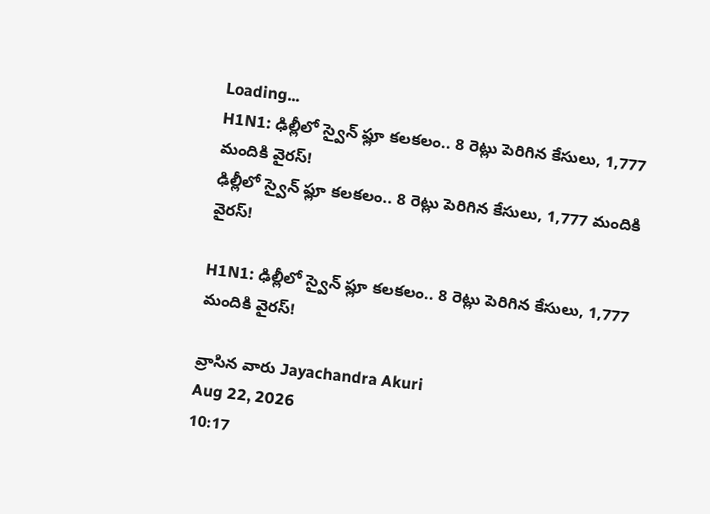Loading...
H1N1: ఢిల్లీలో స్వైన్‌ ఫ్లూ కలకలం.. 8 రెట్లు పెరిగిన కేసులు, 1,777 మందికి వైరస్‌!
ఢిల్లీలో స్వైన్‌ ఫ్లూ కలకలం.. 8 రెట్లు పెరిగిన కేసులు, 1,777 మందికి వైరస్‌!

H1N1: ఢిల్లీలో స్వైన్‌ ఫ్లూ కలకలం.. 8 రెట్లు పెరిగిన కేసులు, 1,777 మందికి వైరస్‌!

వ్రాసిన వారు Jayachandra Akuri
Aug 22, 2026
10:17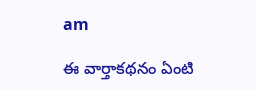am

ఈ వార్తాకథనం ఏంటి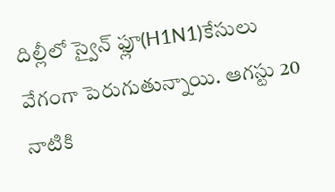దిల్లీలో స్వైన్‌ ఫ్లూ(H1N1)కేసులు వేగంగా పెరుగుతున్నాయి. ఆగస్టు 20 నాటికి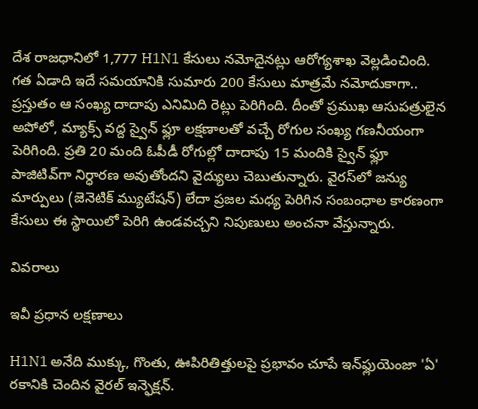దేశ రాజధానిలో 1,777 H1N1 కేసులు నమోదైనట్లు ఆరోగ్యశాఖ వెల్లడించింది. గత ఏడాది ఇదే సమయానికి సుమారు 200 కేసులు మాత్రమే నమోదుకాగా.. ప్రస్తుతం ఆ సంఖ్య దాదాపు ఎనిమిది రెట్లు పెరిగింది. దీంతో ప్రముఖ ఆసుపత్రులైన అపోలో, మ్యాక్స్‌ వద్ద స్వైన్‌ ఫ్లూ లక్షణాలతో వచ్చే రోగుల సంఖ్య గణనీయంగా పెరిగింది. ప్రతి 20 మంది ఓపీడీ రోగుల్లో దాదాపు 15 మందికి స్వైన్‌ ఫ్లూ పాజిటివ్‌గా నిర్ధారణ అవుతోందని వైద్యులు చెబుతున్నారు. వైరస్‌లో జన్యు మార్పులు (జెనెటిక్‌ మ్యుటేషన్‌) లేదా ప్రజల మధ్య పెరిగిన సంబంధాల కారణంగా కేసులు ఈ స్థాయిలో పెరిగి ఉండవచ్చని నిపుణులు అంచనా వేస్తున్నారు.

వివరాలు

ఇవీ ప్రధాన లక్షణాలు

H1N1 అనేది ముక్కు, గొంతు, ఊపిరితిత్తులపై ప్రభావం చూపే ఇన్‌ఫ్లుయెంజా 'ఏ' రకానికి చెందిన వైరల్‌ ఇన్ఫెక్షన్‌.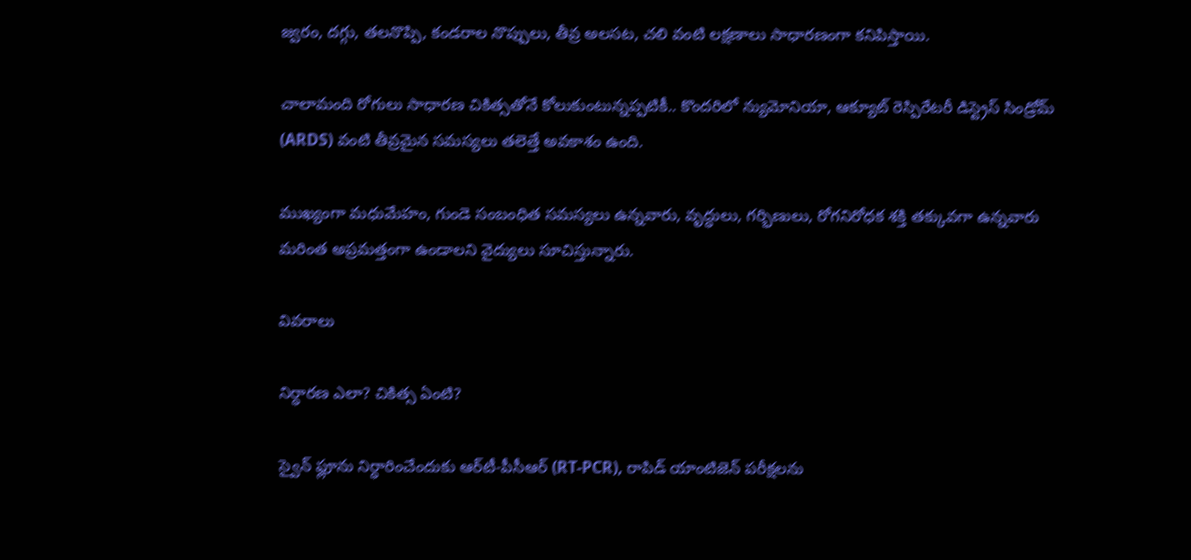జ్వరం, దగ్గు, తలనొప్పి, కండరాల నొప్పులు, తీవ్ర అలసట, చలి వంటి లక్షణాలు సాధారణంగా కనిపిస్తాయి.

చాలామంది రోగులు సాధారణ చికిత్సతోనే కోలుకుంటున్నప్పటికీ.. కొందరిలో న్యుమోనియా, ఆక్యూట్‌ రెస్పిరేటరీ డిస్ట్రెస్‌ సిండ్రోమ్‌ (ARDS) వంటి తీవ్రమైన సమస్యలు తలెత్తే అవకాశం ఉంది.

ముఖ్యంగా మధుమేహం, గుండె సంబంధిత సమస్యలు ఉన్నవారు, వృద్ధులు, గర్భిణులు, రోగనిరోధక శక్తి తక్కువగా ఉన్నవారు మరింత అప్రమత్తంగా ఉండాలని వైద్యులు సూచిస్తున్నారు.

వివరాలు

నిర్ధారణ ఎలా? చికిత్స ఏంటి?

స్వైన్‌ ఫ్లూను నిర్ధారించేందుకు ఆర్‌టీ-పీసీఆర్‌ (RT-PCR), రాపిడ్‌ యాంటిజెన్‌ పరీక్షలను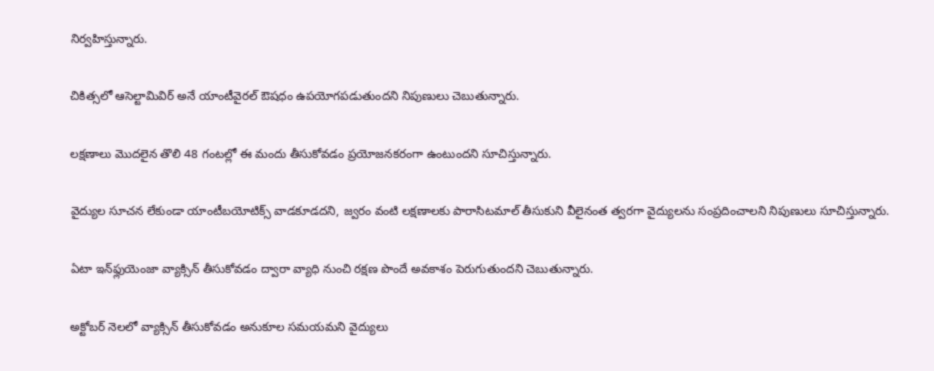నిర్వహిస్తున్నారు.

చికిత్సలో ఆసెల్టామివిర్‌ అనే యాంటీవైరల్‌ ఔషధం ఉపయోగపడుతుందని నిపుణులు చెబుతున్నారు.

లక్షణాలు మొదలైన తొలి 48 గంటల్లో ఈ మందు తీసుకోవడం ప్రయోజనకరంగా ఉంటుందని సూచిస్తున్నారు.

వైద్యుల సూచన లేకుండా యాంటీబయోటిక్స్‌ వాడకూడదని, జ్వరం వంటి లక్షణాలకు పారాసిటమాల్‌ తీసుకుని వీలైనంత త్వరగా వైద్యులను సంప్రదించాలని నిపుణులు సూచిస్తున్నారు.

ఏటా ఇన్‌ఫ్లుయెంజా వ్యాక్సిన్‌ తీసుకోవడం ద్వారా వ్యాధి నుంచి రక్షణ పొందే అవకాశం పెరుగుతుందని చెబుతున్నారు.

అక్టోబర్‌ నెలలో వ్యాక్సిన్‌ తీసుకోవడం అనుకూల సమయమని వైద్యులు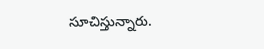సూచిస్తున్నారు.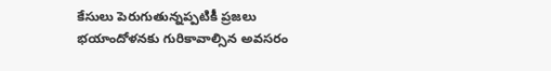కేసులు పెరుగుతున్నప్పటికీ ప్రజలు భయాందోళనకు గురికావాల్సిన అవసరం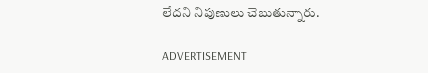లేదని నిపుణులు చెబుతున్నారు.

ADVERTISEMENT